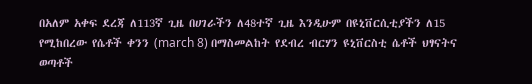በአለም አቀፍ ደረጃ ለ113ኛ ጊዜ በሀገራችን ለ48ተኛ ጊዜ እንዲሁም በዩኒቨርሲቲያችን ለ15 የሚከበረው የሴቶች ቀንን (march 8) በማስመልከት የደብረ ብርሃን ዩኒቨርስቲ ሴቶች ህፃናትና ወጣቶች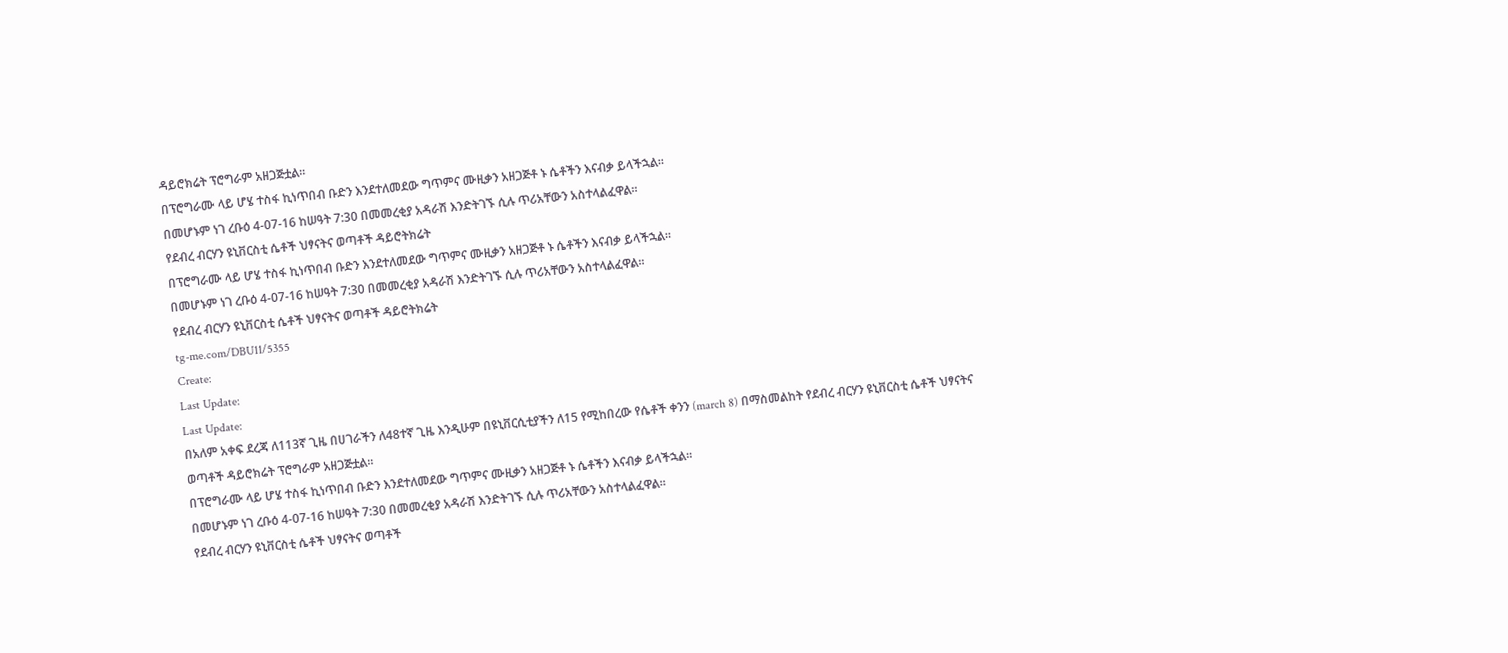ዳይሮክሬት ፕሮግራም አዘጋጅቷል።
በፕሮግራሙ ላይ ሆሄ ተስፋ ኪነጥበብ ቡድን እንደተለመደው ግጥምና ሙዚቃን አዘጋጅቶ ኑ ሴቶችን እናብቃ ይላችኋል።
በመሆኑም ነገ ረቡዕ 4-07-16 ከሠዓት 7:30 በመመረቂያ አዳራሽ እንድትገኙ ሲሉ ጥሪአቸውን አስተላልፈዋል።
የደብረ ብርሃን ዩኒቨርስቲ ሴቶች ህፃናትና ወጣቶች ዳይሮትክሬት
በፕሮግራሙ ላይ ሆሄ ተስፋ ኪነጥበብ ቡድን እንደተለመደው ግጥምና ሙዚቃን አዘጋጅቶ ኑ ሴቶችን እናብቃ ይላችኋል።
በመሆኑም ነገ ረቡዕ 4-07-16 ከሠዓት 7:30 በመመረቂያ አዳራሽ እንድትገኙ ሲሉ ጥሪአቸውን አስተላልፈዋል።
የደብረ ብርሃን ዩኒቨርስቲ ሴቶች ህፃናትና ወጣቶች ዳይሮትክሬት
tg-me.com/DBU11/5355
Create:
Last Update:
Last Update:
በአለም አቀፍ ደረጃ ለ113ኛ ጊዜ በሀገራችን ለ48ተኛ ጊዜ እንዲሁም በዩኒቨርሲቲያችን ለ15 የሚከበረው የሴቶች ቀንን (march 8) በማስመልከት የደብረ ብርሃን ዩኒቨርስቲ ሴቶች ህፃናትና ወጣቶች ዳይሮክሬት ፕሮግራም አዘጋጅቷል።
በፕሮግራሙ ላይ ሆሄ ተስፋ ኪነጥበብ ቡድን እንደተለመደው ግጥምና ሙዚቃን አዘጋጅቶ ኑ ሴቶችን እናብቃ ይላችኋል።
በመሆኑም ነገ ረቡዕ 4-07-16 ከሠዓት 7:30 በመመረቂያ አዳራሽ እንድትገኙ ሲሉ ጥሪአቸውን አስተላልፈዋል።
የደብረ ብርሃን ዩኒቨርስቲ ሴቶች ህፃናትና ወጣቶች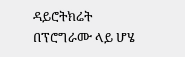ዳይሮትክሬት
በፕሮግራሙ ላይ ሆሄ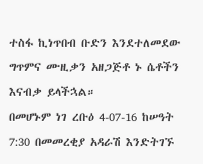ተስፋ ኪነጥበብ ቡድን እንደተለመደው ግጥምና ሙዚቃን አዘጋጅቶ ኑ ሴቶችን እናብቃ ይላችኋል።
በመሆኑም ነገ ረቡዕ 4-07-16 ከሠዓት 7:30 በመመረቂያ አዳራሽ እንድትገኙ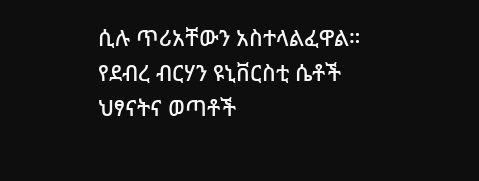ሲሉ ጥሪአቸውን አስተላልፈዋል።
የደብረ ብርሃን ዩኒቨርስቲ ሴቶች ህፃናትና ወጣቶች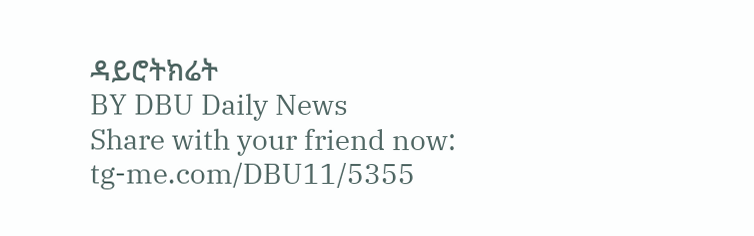ዳይሮትክሬት
BY DBU Daily News
Share with your friend now:
tg-me.com/DBU11/5355